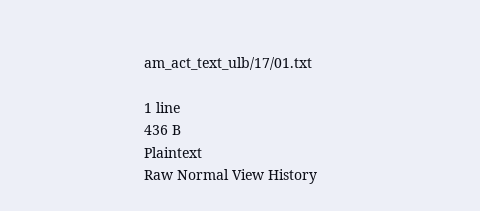am_act_text_ulb/17/01.txt

1 line
436 B
Plaintext
Raw Normal View History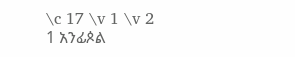\c 17 \v 1 \v 2 1 አንፊጶል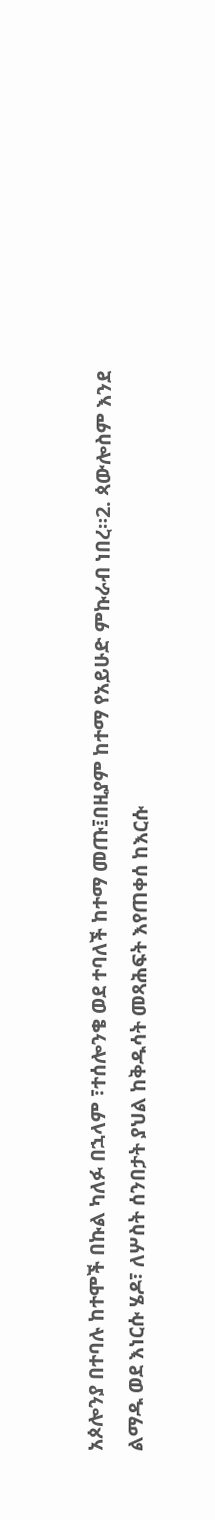አጶሎንያ በተባሉ ከተሞች በኩል ካለፉ በኋላም ፣ተሰሎንቄ ወደ ተባለች ከተማ መጡ፤በዚያም ከተማ የአይሁድ ምኩራብ ነበረ።2. ጳውሎስም እንደ ልማዱ ወደ እነርሱ ሄዶ፣ ለሦስት ሰንበታት ያህል ከቅዱሳት መጻሕፍት እየጠቀሰ ከእርሱ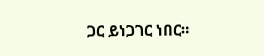ጋር ይነጋገር ነበር።